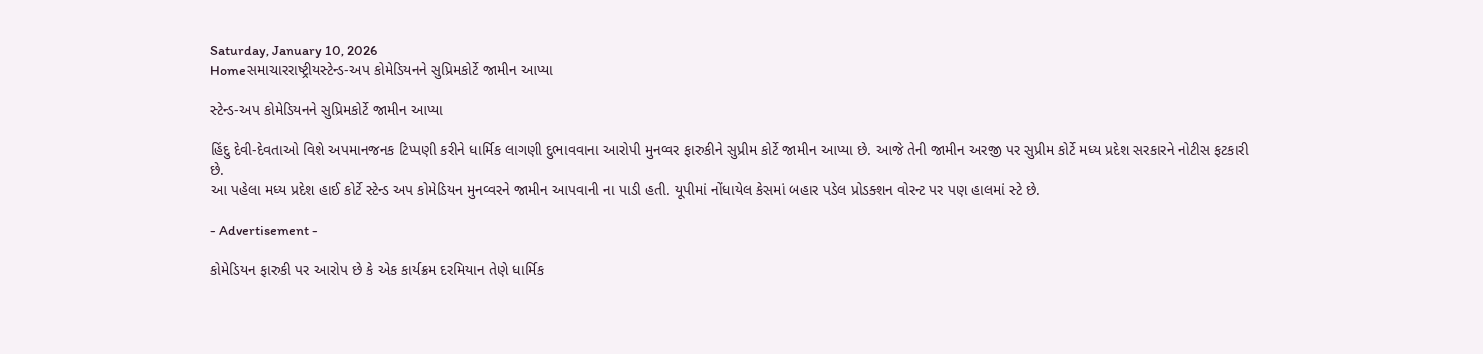Saturday, January 10, 2026
Homeસમાચારરાષ્ટ્રીયસ્ટેન્ડ-અપ કોમેડિયનને સુપ્રિમકોર્ટે જામીન આપ્યા

સ્ટેન્ડ-અપ કોમેડિયનને સુપ્રિમકોર્ટે જામીન આપ્યા

હિંદુ દેવી-દેવતાઓ વિશે અપમાનજનક ટિપ્પણી કરીને ધાર્મિક લાગણી દુભાવવાના આરોપી મુનવ્વર ફારુકીને સુપ્રીમ કોર્ટે જામીન આપ્યા છે. આજે તેની જામીન અરજી પર સુપ્રીમ કોર્ટે મધ્ય પ્રદેશ સરકારને નોટીસ ફટકારી છે.
આ પહેલા મધ્ય પ્રદેશ હાઈ કોર્ટે સ્ટેન્ડ અપ કોમેડિયન મુનવ્વરને જામીન આપવાની ના પાડી હતી. યૂપીમાં નોંધાયેલ કેસમાં બહાર પડેલ પ્રોડક્શન વોરન્ટ પર પણ હાલમાં સ્ટે છે.

- Advertisement -

કોમેડિયન ફારુકી પર આરોપ છે કે એક કાર્યક્રમ દરમિયાન તેણે ધાર્મિક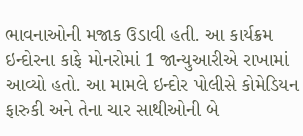ભાવનાઓની મજાક ઉડાવી હતી. આ કાર્યક્રમ ઇન્દોરના કાફે મોનરોમાં 1 જાન્યુઆરીએ રાખામાં આવ્યો હતો. આ મામલે ઇન્દોર પોલીસે કોમેડિયન ફારુકી અને તેના ચાર સાથીઓની બે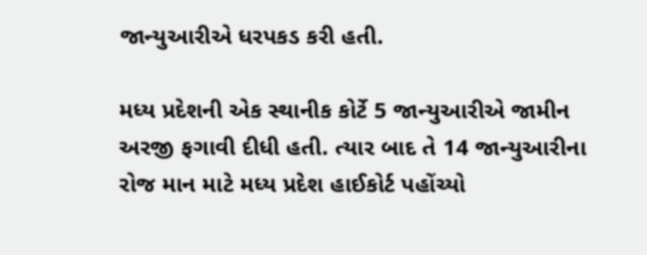જાન્યુઆરીએ ધરપકડ કરી હતી.

મધ્ય પ્રદેશની એક સ્થાનીક કોર્ટે 5 જાન્યુઆરીએ જામીન અરજી ફગાવી દીધી હતી. ત્યાર બાદ તે 14 જાન્યુઆરીના રોજ માન માટે મધ્ય પ્રદેશ હાઈકોર્ટ પહોંચ્યો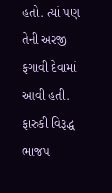હતો. ત્યાં પણ તેની અરજી ફગાવી દેવામાં આવી હતી.
ફારુકી વિરૂદ્ધ ભાજપ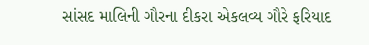સાંસદ માલિની ગૌરના દીકરા એકલવ્ય ગૌરે ફરિયાદ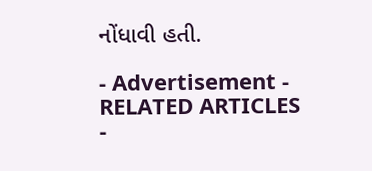નોંધાવી હતી.

- Advertisement -
RELATED ARTICLES
-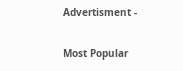Advertisment -

Most Popular